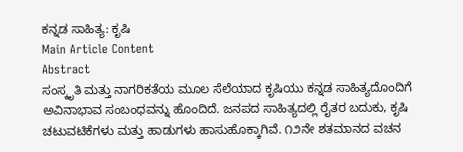ಕನ್ನಡ ಸಾಹಿತ್ಯ: ಕೃಷಿ
Main Article Content
Abstract
ಸಂಸ್ಕೃತಿ ಮತ್ತು ನಾಗರಿಕತೆಯ ಮೂಲ ಸೆಲೆಯಾದ ಕೃಷಿಯು ಕನ್ನಡ ಸಾಹಿತ್ಯದೊಂದಿಗೆ ಅವಿನಾಭಾವ ಸಂಬಂಧವನ್ನು ಹೊಂದಿದೆ. ಜನಪದ ಸಾಹಿತ್ಯದಲ್ಲಿ ರೈತರ ಬದುಕು, ಕೃಷಿ ಚಟುವಟಿಕೆಗಳು ಮತ್ತು ಹಾಡುಗಳು ಹಾಸುಹೊಕ್ಕಾಗಿವೆ. ೧೨ನೇ ಶತಮಾನದ ವಚನ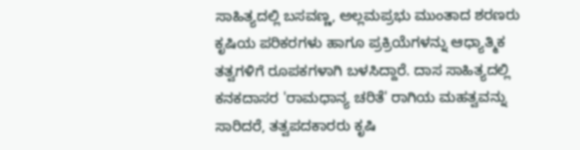ಸಾಹಿತ್ಯದಲ್ಲಿ ಬಸವಣ್ಣ, ಅಲ್ಲಮಪ್ರಭು ಮುಂತಾದ ಶರಣರು ಕೃಷಿಯ ಪರಿಕರಗಳು ಹಾಗೂ ಪ್ರಕ್ರಿಯೆಗಳನ್ನು ಆಧ್ಯಾತ್ಮಿಕ ತತ್ವಗಳಿಗೆ ರೂಪಕಗಳಾಗಿ ಬಳಸಿದ್ದಾರೆ. ದಾಸ ಸಾಹಿತ್ಯದಲ್ಲಿ ಕನಕದಾಸರ 'ರಾಮಧಾನ್ಯ ಚರಿತೆ' ರಾಗಿಯ ಮಹತ್ವವನ್ನು ಸಾರಿದರೆ, ತತ್ವಪದಕಾರರು ಕೃಷಿ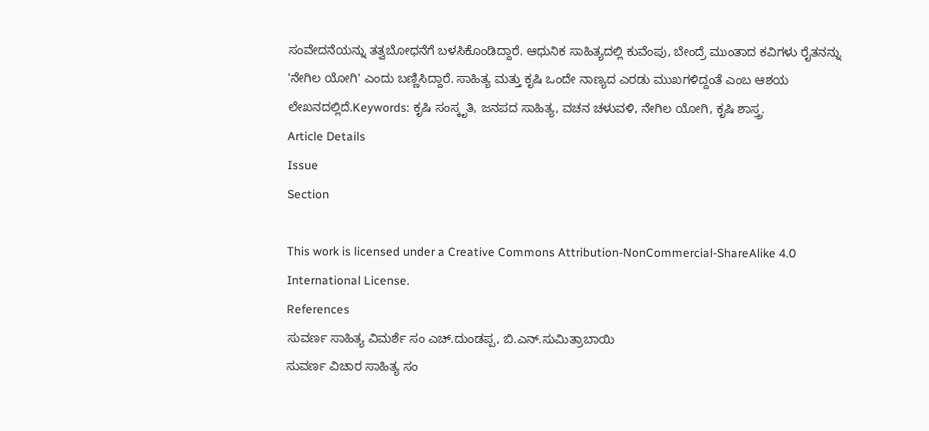ಸಂವೇದನೆಯನ್ನು ತತ್ವಬೋಧನೆಗೆ ಬಳಸಿಕೊಂಡಿದ್ದಾರೆ. ಆಧುನಿಕ ಸಾಹಿತ್ಯದಲ್ಲಿ ಕುವೆಂಪು, ಬೇಂದ್ರೆ ಮುಂತಾದ ಕವಿಗಳು ರೈತನನ್ನು 'ನೇಗಿಲ ಯೋಗಿ' ಎಂದು ಬಣ್ಣಿಸಿದ್ದಾರೆ. ಸಾಹಿತ್ಯ ಮತ್ತು ಕೃಷಿ ಒಂದೇ ನಾಣ್ಯದ ಎರಡು ಮುಖಗಳಿದ್ದಂತೆ ಎಂಬ ಆಶಯ ಲೇಖನದಲ್ಲಿದೆ.Keywords: ಕೃಷಿ ಸಂಸ್ಕೃತಿ, ಜನಪದ ಸಾಹಿತ್ಯ, ವಚನ ಚಳುವಳಿ, ನೇಗಿಲ ಯೋಗಿ, ಕೃಷಿ ಶಾಸ್ತ್ರ.
Article Details
Issue
Section

This work is licensed under a Creative Commons Attribution-NonCommercial-ShareAlike 4.0 International License.
References
ಸುವರ್ಣ ಸಾಹಿತ್ಯ ವಿಮರ್ಶೆ ಸಂ ಎಚ್.ದುಂಡಪ್ಪ, ಬಿ.ಎನ್.ಸುಮಿತ್ರಾಬಾಯಿ
ಸುವರ್ಣ ವಿಚಾರ ಸಾಹಿತ್ಯ ಸಂ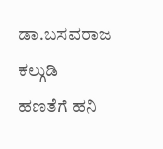ಡಾ.ಬಸವರಾಜ ಕಲ್ಗುಡಿ
ಹಣತೆಗೆ ಹನಿ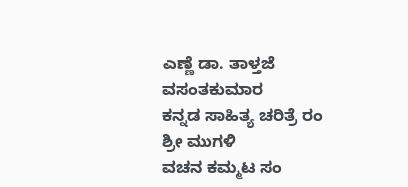ಎಣ್ಣೆ ಡಾ. ತಾಳ್ತಜೆ ವಸಂತಕುಮಾರ
ಕನ್ನಡ ಸಾಹಿತ್ಯ ಚರಿತ್ರೆ ರಂ ಶ್ರೀ ಮುಗಳಿ
ವಚನ ಕಮ್ಮಟ ಸಂ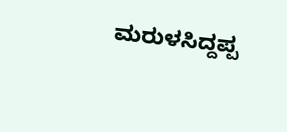ಮರುಳಸಿದ್ದಪ್ಪ